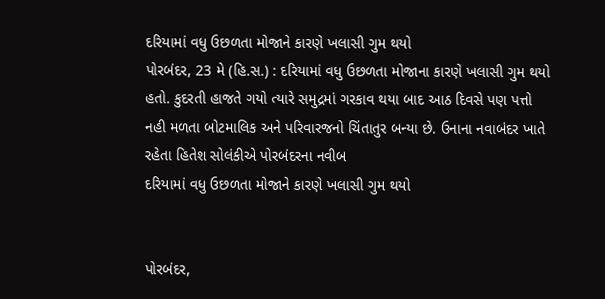દરિયામાં વધુ ઉછળતા મોજાને કારણે ખલાસી ગુમ થયો
પોરબંદર, 23 મે (હિ.સ.) : દરિયામાં વધુ ઉછળતા મોજાના કારણે ખલાસી ગુમ થયો હતો. કુદરતી હાજતે ગયો ત્યારે સમુદ્રમાં ગરકાવ થયા બાદ આઠ દિવસે પણ પત્તો નહી મળતા બોટમાલિક અને પરિવારજનો ચિંતાતુર બન્યા છે. ઉનાના નવાબંદર ખાતે રહેતા હિતેશ સોલંકીએ પોરબંદરના નવીબ
દરિયામાં વધુ ઉછળતા મોજાને કારણે ખલાસી ગુમ થયો


પોરબંદર,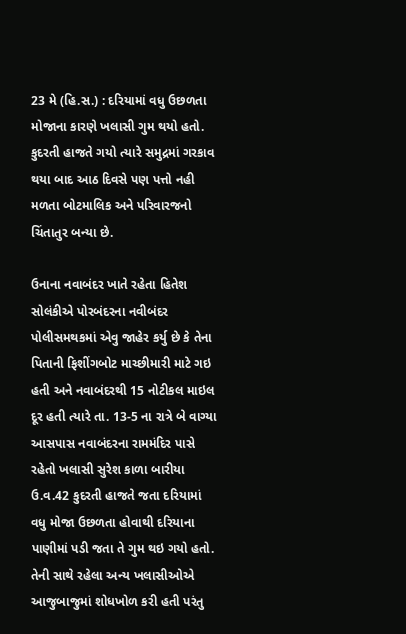23 મે (હિ.સ.) : દરિયામાં વધુ ઉછળતા મોજાના કારણે ખલાસી ગુમ થયો હતો. કુદરતી હાજતે ગયો ત્યારે સમુદ્રમાં ગરકાવ થયા બાદ આઠ દિવસે પણ પત્તો નહી મળતા બોટમાલિક અને પરિવારજનો ચિંતાતુર બન્યા છે.

ઉનાના નવાબંદર ખાતે રહેતા હિતેશ સોલંકીએ પોરબંદરના નવીબંદર પોલીસમથકમાં એવુ જાહેર કર્યુ છે કે તેના પિતાની ફિશીંગબોટ માચ્છીમારી માટે ગઇ હતી અને નવાબંદરથી 15 નોટીકલ માઇલ દૂર હતી ત્યારે તા. 13-5 ના રાત્રે બે વાગ્યા આસપાસ નવાબંદરના રામમંદિર પાસે રહેતો ખલાસી સુરેશ કાળા બારીયા ઉ.વ.42 કુદરતી હાજતે જતા દરિયામાં વધુ મોજા ઉછળતા હોવાથી દરિયાના પાણીમાં પડી જતા તે ગુમ થઇ ગયો હતો. તેની સાથે રહેલા અન્ય ખલાસીઓએ આજુબાજુમાં શોધખોળ કરી હતી પરંતુ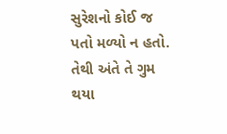સુરેશનો કોઈ જ પતો મળ્યો ન હતો. તેથી અંતે તે ગુમ થયા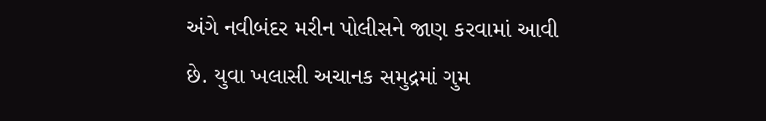અંગે નવીબંદર મરીન પોલીસને જાણ કરવામાં આવી છે. યુવા ખલાસી અચાનક સમુદ્રમાં ગુમ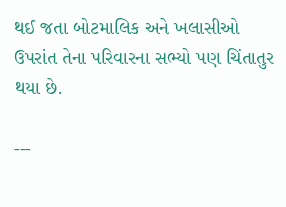થઈ જતા બોટમાલિક અને ખલાસીઓ ઉપરાંત તેના પરિવારના સભ્યો પણ ચિંતાતુર થયા છે.

---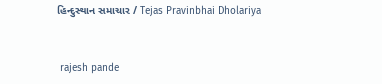હિન્દુસ્થાન સમાચાર / Tejas Pravinbhai Dholariya


 rajesh pande